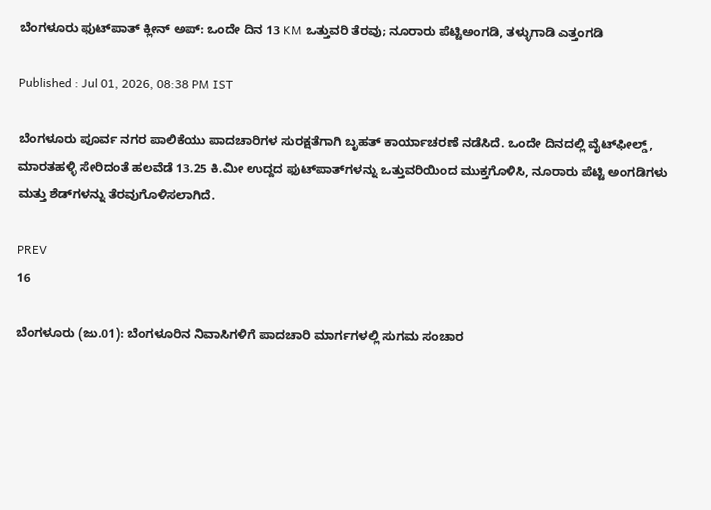ಬೆಂಗಳೂರು ಫುಟ್‌ಪಾತ್ ಕ್ಲೀನ್ ಅಪ್: ಒಂದೇ ದಿನ 13 KM ಒತ್ತುವರಿ ತೆರವು; ನೂರಾರು ಪೆಟ್ಟಿಅಂಗಡಿ, ತಳ್ಳುಗಾಡಿ ಎತ್ತಂಗಡಿ

Published : Jul 01, 2026, 08:38 PM IST

ಬೆಂಗಳೂರು ಪೂರ್ವ ನಗರ ಪಾಲಿಕೆಯು ಪಾದಚಾರಿಗಳ ಸುರಕ್ಷತೆಗಾಗಿ ಬೃಹತ್ ಕಾರ್ಯಾಚರಣೆ ನಡೆಸಿದೆ. ಒಂದೇ ದಿನದಲ್ಲಿ ವೈಟ್‌ಫೀಲ್ಡ್, ಮಾರತಹಳ್ಳಿ ಸೇರಿದಂತೆ ಹಲವೆಡೆ 13.25 ಕಿ.ಮೀ ಉದ್ದದ ಫುಟ್‌ಪಾತ್‌ಗಳನ್ನು ಒತ್ತುವರಿಯಿಂದ ಮುಕ್ತಗೊಳಿಸಿ, ನೂರಾರು ಪೆಟ್ಟಿ ಅಂಗಡಿಗಳು ಮತ್ತು ಶೆಡ್‌ಗಳನ್ನು ತೆರವುಗೊಳಿಸಲಾಗಿದೆ.

PREV
16

ಬೆಂಗಳೂರು (ಜು.01): ಬೆಂಗಳೂರಿನ ನಿವಾಸಿಗಳಿಗೆ ಪಾದಚಾರಿ ಮಾರ್ಗಗಳಲ್ಲಿ ಸುಗಮ ಸಂಚಾರ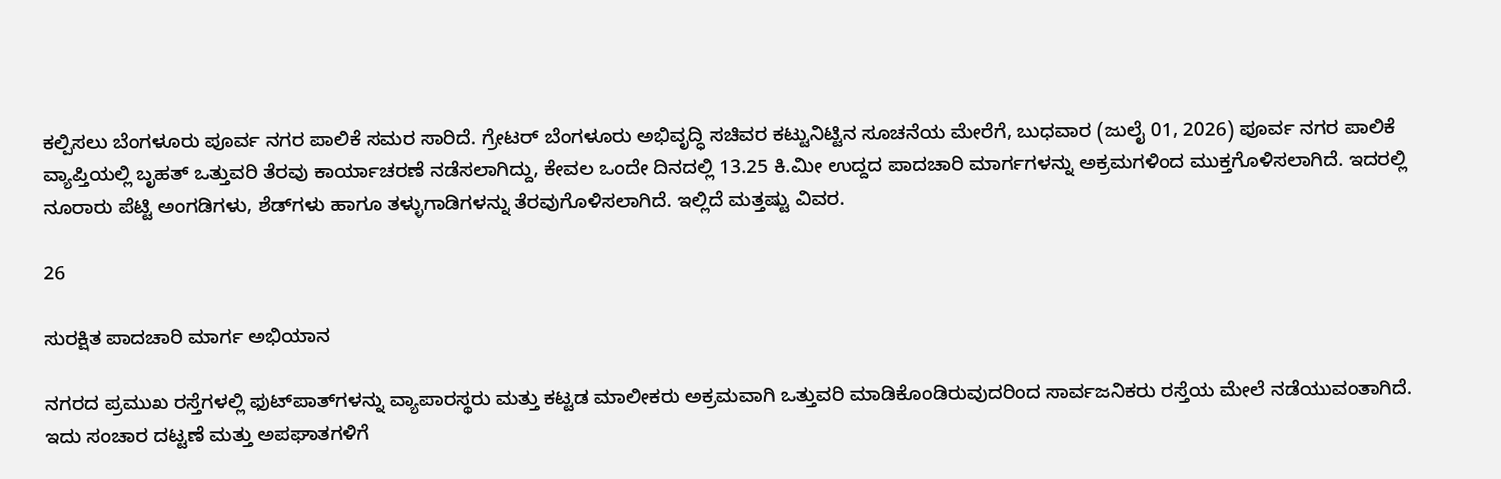ಕಲ್ಪಿಸಲು ಬೆಂಗಳೂರು ಪೂರ್ವ ನಗರ ಪಾಲಿಕೆ ಸಮರ ಸಾರಿದೆ. ಗ್ರೇಟರ್ ಬೆಂಗಳೂರು ಅಭಿವೃದ್ಧಿ ಸಚಿವರ ಕಟ್ಟುನಿಟ್ಟಿನ ಸೂಚನೆಯ ಮೇರೆಗೆ, ಬುಧವಾರ (ಜುಲೈ 01, 2026) ಪೂರ್ವ ನಗರ ಪಾಲಿಕೆ ವ್ಯಾಪ್ತಿಯಲ್ಲಿ ಬೃಹತ್ ಒತ್ತುವರಿ ತೆರವು ಕಾರ್ಯಾಚರಣೆ ನಡೆಸಲಾಗಿದ್ದು, ಕೇವಲ ಒಂದೇ ದಿನದಲ್ಲಿ 13.25 ಕಿ.ಮೀ ಉದ್ದದ ಪಾದಚಾರಿ ಮಾರ್ಗಗಳನ್ನು ಅಕ್ರಮಗಳಿಂದ ಮುಕ್ತಗೊಳಿಸಲಾಗಿದೆ. ಇದರಲ್ಲಿ ನೂರಾರು ಪೆಟ್ಟಿ ಅಂಗಡಿಗಳು, ಶೆಡ್‌ಗಳು ಹಾಗೂ ತಳ್ಳುಗಾಡಿಗಳನ್ನು ತೆರವುಗೊಳಿಸಲಾಗಿದೆ. ಇಲ್ಲಿದೆ ಮತ್ತಷ್ಟು ವಿವರ.

26

ಸುರಕ್ಷಿತ ಪಾದಚಾರಿ ಮಾರ್ಗ ಅಭಿಯಾನ

ನಗರದ ಪ್ರಮುಖ ರಸ್ತೆಗಳಲ್ಲಿ ಫುಟ್‌ಪಾತ್‌ಗಳನ್ನು ವ್ಯಾಪಾರಸ್ಥರು ಮತ್ತು ಕಟ್ಟಡ ಮಾಲೀಕರು ಅಕ್ರಮವಾಗಿ ಒತ್ತುವರಿ ಮಾಡಿಕೊಂಡಿರುವುದರಿಂದ ಸಾರ್ವಜನಿಕರು ರಸ್ತೆಯ ಮೇಲೆ ನಡೆಯುವಂತಾಗಿದೆ. ಇದು ಸಂಚಾರ ದಟ್ಟಣೆ ಮತ್ತು ಅಪಘಾತಗಳಿಗೆ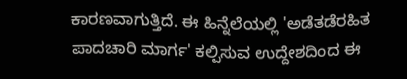ಕಾರಣವಾಗುತ್ತಿದೆ. ಈ ಹಿನ್ನೆಲೆಯಲ್ಲಿ 'ಅಡೆತಡೆರಹಿತ ಪಾದಚಾರಿ ಮಾರ್ಗ' ಕಲ್ಪಿಸುವ ಉದ್ದೇಶದಿಂದ ಈ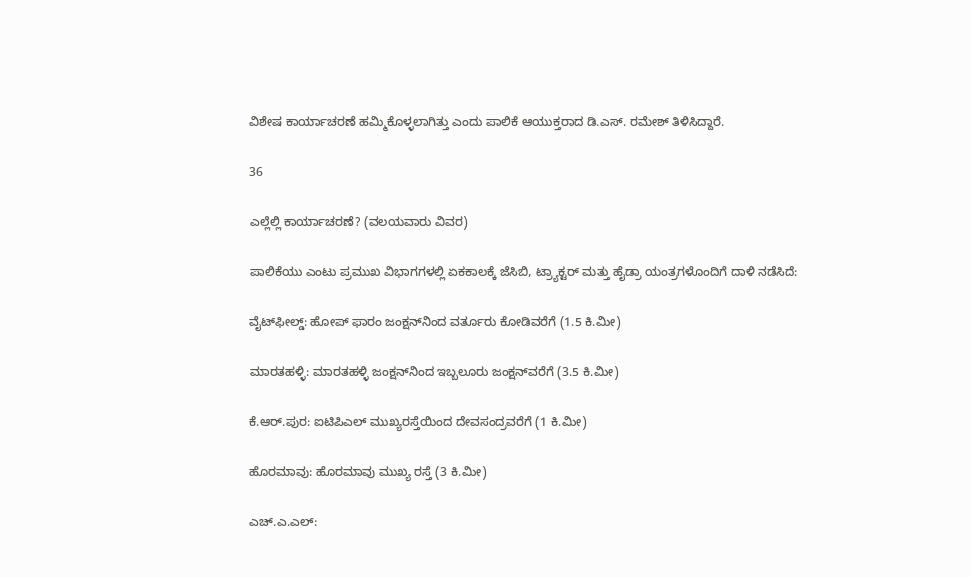ವಿಶೇಷ ಕಾರ್ಯಾಚರಣೆ ಹಮ್ಮಿಕೊಳ್ಳಲಾಗಿತ್ತು ಎಂದು ಪಾಲಿಕೆ ಆಯುಕ್ತರಾದ ಡಿ.ಎಸ್. ರಮೇಶ್ ತಿಳಿಸಿದ್ದಾರೆ.

36

ಎಲ್ಲೆಲ್ಲಿ ಕಾರ್ಯಾಚರಣೆ? (ವಲಯವಾರು ವಿವರ)

ಪಾಲಿಕೆಯು ಎಂಟು ಪ್ರಮುಖ ವಿಭಾಗಗಳಲ್ಲಿ ಏಕಕಾಲಕ್ಕೆ ಜೆಸಿಬಿ, ಟ್ರ್ಯಾಕ್ಟರ್ ಮತ್ತು ಹೈಡ್ರಾ ಯಂತ್ರಗಳೊಂದಿಗೆ ದಾಳಿ ನಡೆಸಿದೆ:

ವೈಟ್‌ಫೀಲ್ಡ್: ಹೋಪ್ ಫಾರಂ ಜಂಕ್ಷನ್‌ನಿಂದ ವರ್ತೂರು ಕೋಡಿವರೆಗೆ (1.5 ಕಿ.ಮೀ)

ಮಾರತಹಳ್ಳಿ: ಮಾರತಹಳ್ಳಿ ಜಂಕ್ಷನ್‌ನಿಂದ ಇಬ್ಬಲೂರು ಜಂಕ್ಷನ್‌ವರೆಗೆ (3.5 ಕಿ.ಮೀ)

ಕೆ.ಆರ್.ಪುರ: ಐಟಿಪಿಎಲ್ ಮುಖ್ಯರಸ್ತೆಯಿಂದ ದೇವಸಂದ್ರವರೆಗೆ (1 ಕಿ.ಮೀ)

ಹೊರಮಾವು: ಹೊರಮಾವು ಮುಖ್ಯ ರಸ್ತೆ (3 ಕಿ.ಮೀ)

ಎಚ್.ಎ.ಎಲ್: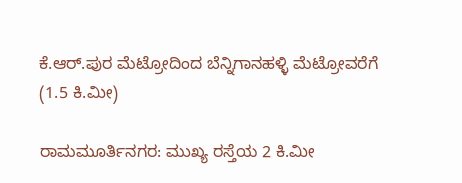ಕೆ.ಆರ್.ಪುರ ಮೆಟ್ರೋದಿಂದ ಬೆನ್ನಿಗಾನಹಳ್ಳಿ ಮೆಟ್ರೋವರೆಗೆ (1.5 ಕಿ.ಮೀ)

ರಾಮಮೂರ್ತಿನಗರ: ಮುಖ್ಯ ರಸ್ತೆಯ 2 ಕಿ.ಮೀ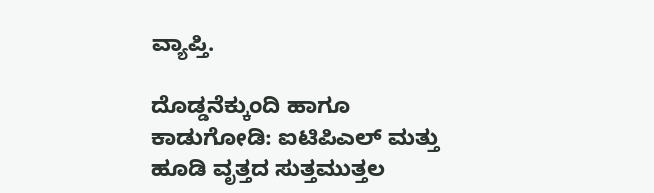ವ್ಯಾಪ್ತಿ.

ದೊಡ್ಡನೆಕ್ಕುಂದಿ ಹಾಗೂ ಕಾಡುಗೋಡಿ: ಐಟಿಪಿಎಲ್ ಮತ್ತು ಹೂಡಿ ವೃತ್ತದ ಸುತ್ತಮುತ್ತಲ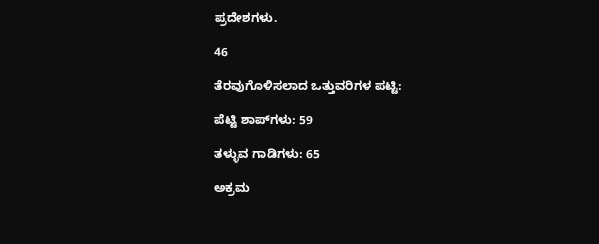ಪ್ರದೇಶಗಳು.

46

ತೆರವುಗೊಳಿಸಲಾದ ಒತ್ತುವರಿಗಳ ಪಟ್ಟಿ:

ಪೆಟ್ಟಿ ಶಾಪ್‌ಗಳು: 59

ತಳ್ಳುವ ಗಾಡಿಗಳು: 65

ಅಕ್ರಮ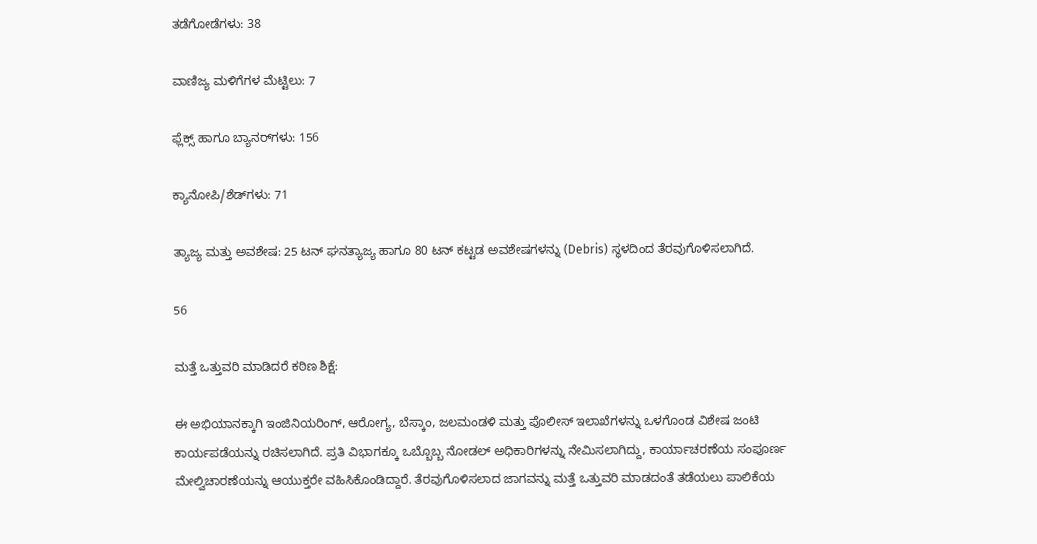ತಡೆಗೋಡೆಗಳು: 38

ವಾಣಿಜ್ಯ ಮಳಿಗೆಗಳ ಮೆಟ್ಟಿಲು: 7

ಫ್ಲೆಕ್ಸ್ ಹಾಗೂ ಬ್ಯಾನರ್‌ಗಳು: 156

ಕ್ಯಾನೋಪಿ/ಶೆಡ್‌ಗಳು: 71

ತ್ಯಾಜ್ಯ ಮತ್ತು ಅವಶೇಷ: 25 ಟನ್ ಘನತ್ಯಾಜ್ಯ ಹಾಗೂ 80 ಟನ್ ಕಟ್ಟಡ ಅವಶೇಷಗಳನ್ನು (Debris) ಸ್ಥಳದಿಂದ ತೆರವುಗೊಳಿಸಲಾಗಿದೆ.

56

ಮತ್ತೆ ಒತ್ತುವರಿ ಮಾಡಿದರೆ ಕಠಿಣ ಶಿಕ್ಷೆ:

ಈ ಅಭಿಯಾನಕ್ಕಾಗಿ ಇಂಜಿನಿಯರಿಂಗ್, ಆರೋಗ್ಯ, ಬೆಸ್ಕಾಂ, ಜಲಮಂಡಳಿ ಮತ್ತು ಪೊಲೀಸ್ ಇಲಾಖೆಗಳನ್ನು ಒಳಗೊಂಡ ವಿಶೇಷ ಜಂಟಿ ಕಾರ್ಯಪಡೆಯನ್ನು ರಚಿಸಲಾಗಿದೆ. ಪ್ರತಿ ವಿಭಾಗಕ್ಕೂ ಒಬ್ಬೊಬ್ಬ ನೋಡಲ್ ಅಧಿಕಾರಿಗಳನ್ನು ನೇಮಿಸಲಾಗಿದ್ದು, ಕಾರ್ಯಾಚರಣೆಯ ಸಂಪೂರ್ಣ ಮೇಲ್ವಿಚಾರಣೆಯನ್ನು ಆಯುಕ್ತರೇ ವಹಿಸಿಕೊಂಡಿದ್ದಾರೆ. ತೆರವುಗೊಳಿಸಲಾದ ಜಾಗವನ್ನು ಮತ್ತೆ ಒತ್ತುವರಿ ಮಾಡದಂತೆ ತಡೆಯಲು ಪಾಲಿಕೆಯ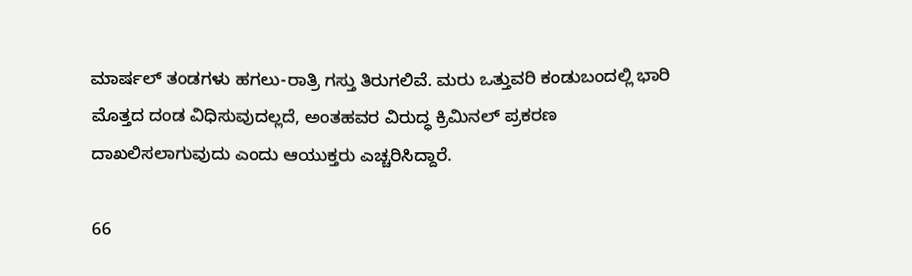ಮಾರ್ಷಲ್ ತಂಡಗಳು ಹಗಲು-ರಾತ್ರಿ ಗಸ್ತು ತಿರುಗಲಿವೆ. ಮರು ಒತ್ತುವರಿ ಕಂಡುಬಂದಲ್ಲಿ ಭಾರಿ ಮೊತ್ತದ ದಂಡ ವಿಧಿಸುವುದಲ್ಲದೆ, ಅಂತಹವರ ವಿರುದ್ಧ ಕ್ರಿಮಿನಲ್ ಪ್ರಕರಣ ದಾಖಲಿಸಲಾಗುವುದು ಎಂದು ಆಯುಕ್ತರು ಎಚ್ಚರಿಸಿದ್ದಾರೆ.

66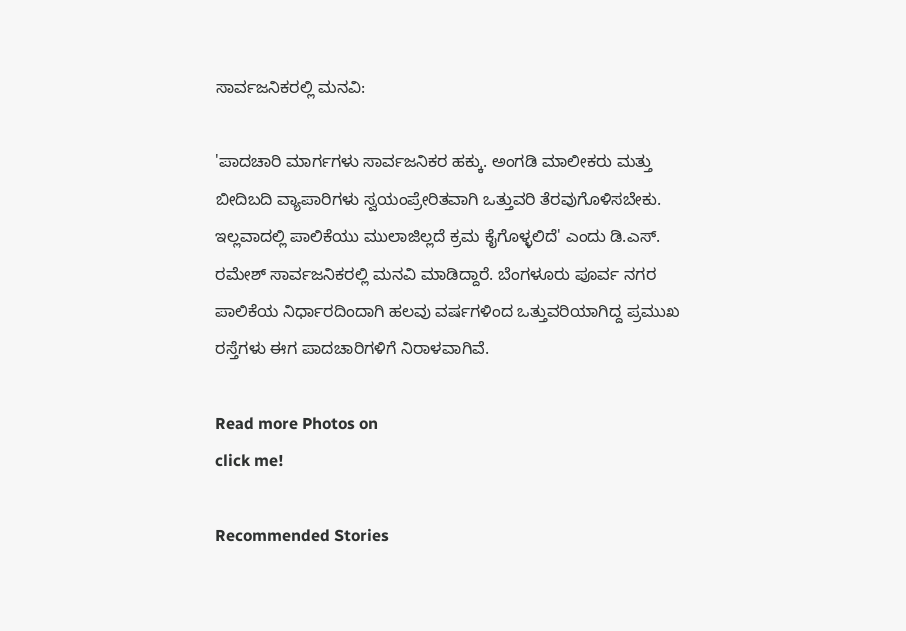ಸಾರ್ವಜನಿಕರಲ್ಲಿ ಮನವಿ:

'ಪಾದಚಾರಿ ಮಾರ್ಗಗಳು ಸಾರ್ವಜನಿಕರ ಹಕ್ಕು. ಅಂಗಡಿ ಮಾಲೀಕರು ಮತ್ತು ಬೀದಿಬದಿ ವ್ಯಾಪಾರಿಗಳು ಸ್ವಯಂಪ್ರೇರಿತವಾಗಿ ಒತ್ತುವರಿ ತೆರವುಗೊಳಿಸಬೇಕು. ಇಲ್ಲವಾದಲ್ಲಿ ಪಾಲಿಕೆಯು ಮುಲಾಜಿಲ್ಲದೆ ಕ್ರಮ ಕೈಗೊಳ್ಳಲಿದೆ' ಎಂದು ಡಿ.ಎಸ್. ರಮೇಶ್ ಸಾರ್ವಜನಿಕರಲ್ಲಿ ಮನವಿ ಮಾಡಿದ್ದಾರೆ. ಬೆಂಗಳೂರು ಪೂರ್ವ ನಗರ ಪಾಲಿಕೆಯ ನಿರ್ಧಾರದಿಂದಾಗಿ ಹಲವು ವರ್ಷಗಳಿಂದ ಒತ್ತುವರಿಯಾಗಿದ್ದ ಪ್ರಮುಖ ರಸ್ತೆಗಳು ಈಗ ಪಾದಚಾರಿಗಳಿಗೆ ನಿರಾಳವಾಗಿವೆ.

Read more Photos on
click me!

Recommended Stories